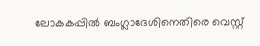ലോകകപ്പില്‍ ബംഗ്ലാദേശിനെതിരെ വെസ്റ്റ്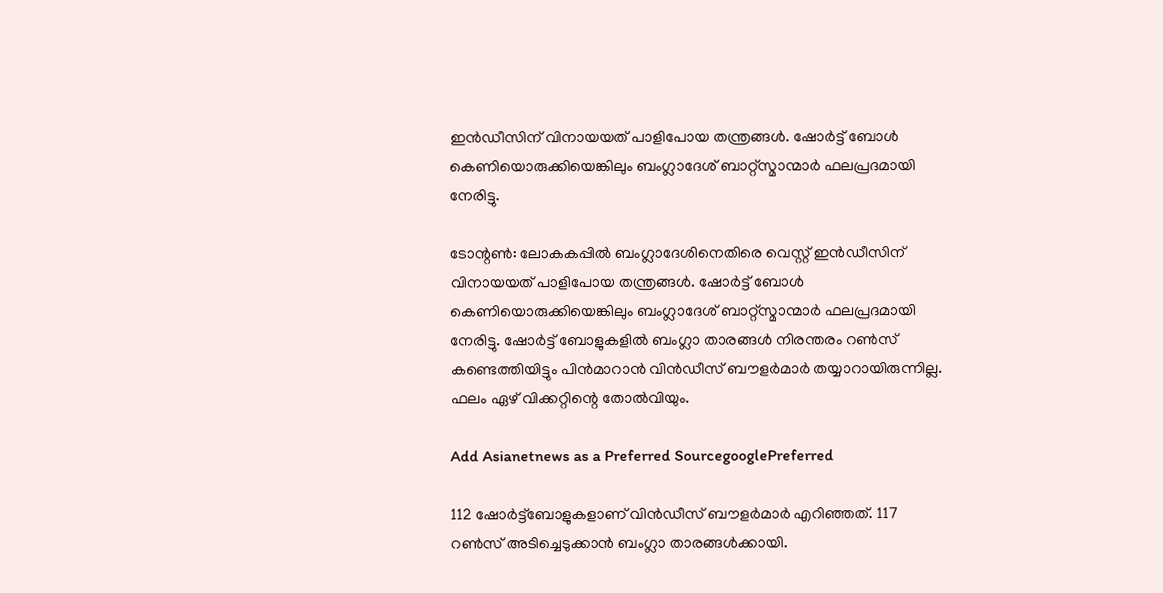ഇന്‍ഡീസിന് വിനായയത് പാളിപോയ തന്ത്രങ്ങള്‍. ഷോര്‍ട്ട് ബോള്‍ കെണിയൊരുക്കിയെങ്കിലും ബംഗ്ലാദേശ് ബാറ്റ്‌സ്മാന്മാര്‍ ഫലപ്രദമായി നേരിട്ടു.

ടോന്റണ്‍: ലോകകപ്പില്‍ ബംഗ്ലാദേശിനെതിരെ വെസ്റ്റ് ഇന്‍ഡീസിന് വിനായയത് പാളിപോയ തന്ത്രങ്ങള്‍. ഷോര്‍ട്ട് ബോള്‍ കെണിയൊരുക്കിയെങ്കിലും ബംഗ്ലാദേശ് ബാറ്റ്‌സ്മാന്മാര്‍ ഫലപ്രദമായി നേരിട്ടു. ഷോര്‍ട്ട് ബോളുകളില്‍ ബംഗ്ലാ താരങ്ങള്‍ നിരന്തരം റണ്‍സ് കണ്ടെത്തിയിട്ടും പിന്‍മാറാന്‍ വിന്‍ഡീസ് ബൗളര്‍മാര്‍ തയ്യാറായിരുന്നില്ല. ഫലം ഏഴ് വിക്കറ്റിന്റെ തോല്‍വിയും.

Add Asianetnews as a Preferred SourcegooglePreferred

112 ഷോര്‍ട്ട്‌ബോളുകളാണ് വിന്‍ഡീസ് ബൗളര്‍മാര്‍ എറിഞ്ഞത്. 117 റണ്‍സ് അടിച്ചെടുക്കാന്‍ ബംഗ്ലാ താരങ്ങള്‍ക്കായി.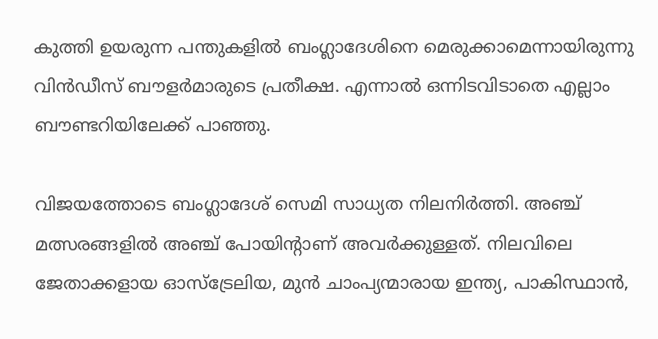കുത്തി ഉയരുന്ന പന്തുകളില്‍ ബംഗ്ലാദേശിനെ മെരുക്കാമെന്നായിരുന്നു വിന്‍ഡീസ് ബൗളര്‍മാരുടെ പ്രതീക്ഷ. എന്നാല്‍ ഒന്നിടവിടാതെ എല്ലാം ബൗണ്ടറിയിലേക്ക് പാഞ്ഞു.

വിജയത്തോടെ ബംഗ്ലാദേശ് സെമി സാധ്യത നിലനിര്‍ത്തി. അഞ്ച് മത്സരങ്ങളില്‍ അഞ്ച് പോയിന്റാണ് അവര്‍ക്കുള്ളത്. നിലവിലെ ജേതാക്കളായ ഓസ്‌ട്രേലിയ, മുന്‍ ചാംപ്യന്മാരായ ഇന്ത്യ, പാകിസ്ഥാന്‍,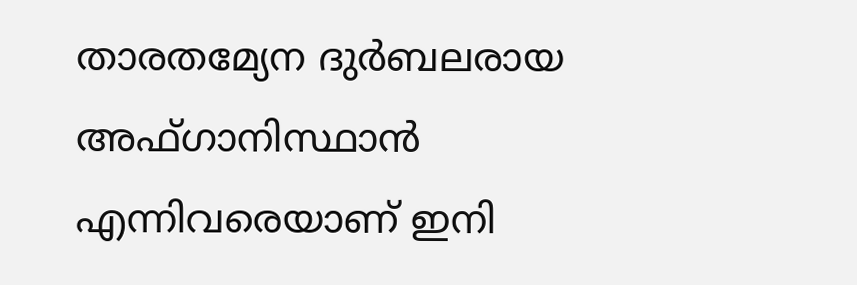താരതമ്യേന ദുര്‍ബലരായ അഫ്ഗാനിസ്ഥാന്‍ എന്നിവരെയാണ് ഇനി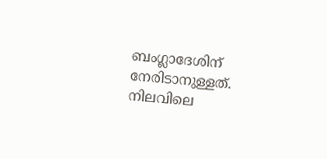ബംഗ്ലാദേശിന് നേരിടാനുള്ളത്. നിലവിലെ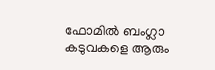ഫോമില്‍ ബംഗ്ലാ കടുവകളെ ആരും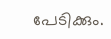പേടിക്കും.